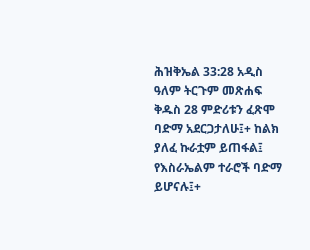ሕዝቅኤል 33:28 አዲስ ዓለም ትርጉም መጽሐፍ ቅዱስ 28 ምድሪቱን ፈጽሞ ባድማ አደርጋታለሁ፤+ ከልክ ያለፈ ኩራቷም ይጠፋል፤ የእስራኤልም ተራሮች ባድማ ይሆናሉ፤+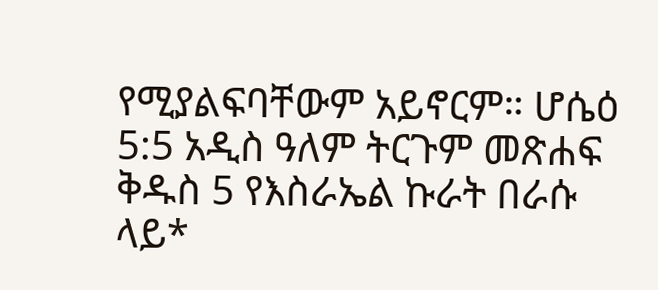የሚያልፍባቸውም አይኖርም። ሆሴዕ 5:5 አዲስ ዓለም ትርጉም መጽሐፍ ቅዱስ 5 የእስራኤል ኩራት በራሱ ላይ*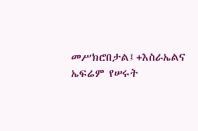መሥክሮበታል፤+እስራኤልና ኤፍሬም የሠሩት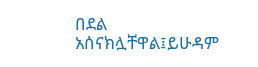በደል አሰናክሏቸዋል፤ይሁዳም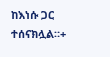ከእነሱ ጋር ተሰናክሏል።+